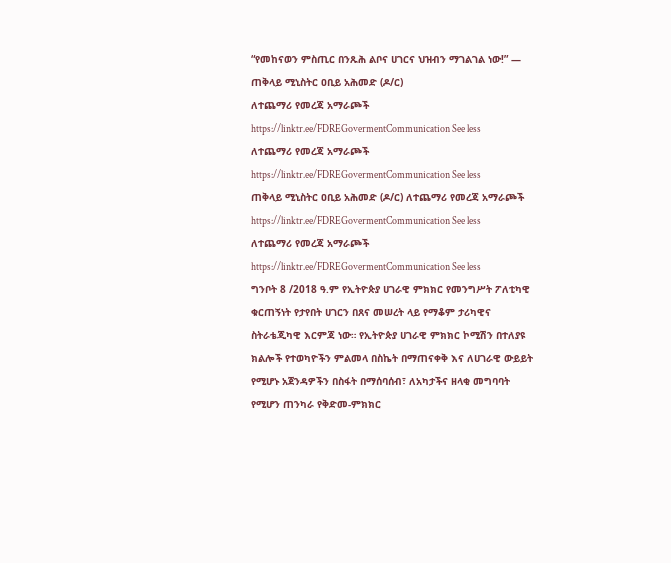“የመከናወን ምስጢር በንጹሕ ልቦና ሀገርና ህዝብን ማገልገል ነው!” — ጠቅላይ ሚኒስትር ዐቢይ አሕመድ (ዶ/ር)
ለተጨማሪ የመረጃ አማራጮች https://linktr.ee/FDREGovermentCommunication See less
ለተጨማሪ የመረጃ አማራጮች https://linktr.ee/FDREGovermentCommunication See less
ጠቅላይ ሚኒስትር ዐቢይ አሕመድ (ዶ/ር) ለተጨማሪ የመረጃ አማራጮች https://linktr.ee/FDREGovermentCommunication See less
ለተጨማሪ የመረጃ አማራጮች https://linktr.ee/FDREGovermentCommunication See less
ግንቦት 8 /2018 ዓ.ም የኢትዮጵያ ሀገራዊ ምክክር የመንግሥት ፖለቲካዊ ቁርጠኝነት የታየበት ሀገርን በጸና መሠረት ላይ የማቆም ታሪካዊና ስትራቴጂካዊ እርምጃ ነው። የኢትዮጵያ ሀገራዊ ምክክር ኮሚሽን በተለያዩ ክልሎች የተወካዮችን ምልመላ በስኬት በማጠናቀቅ እና ለሀገራዊ ውይይት የሚሆኑ አጀንዳዎችን በስፋት በማሰባሰብ፣ ለአካታችና ዘላቂ መግባባት የሚሆን ጠንካራ የቅድመ-ምክክር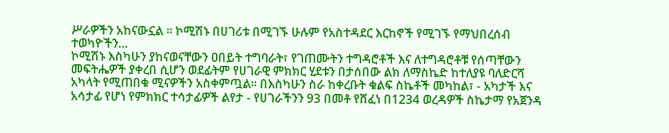ሥራዎችን አከናውኗል ። ኮሚሽኑ በሀገሪቱ በሚገኙ ሁሉም የአስተዳደር እርከኖች የሚገኙ የማህበረሰብ ተወካዮችን…
ኮሚሽኑ እስካሁን ያከናወናቸውን ዐበይት ተግባራት፣ የገጠሙትን ተግዳሮቶች እና ለተግዳሮቶቹ የሰጣቸውን መፍትሔዎች ያቀረበ ሲሆን ወደፊትም የሀገራዊ ምክክር ሂደቱን በታሰበው ልክ ለማስኬድ ከተለያዩ ባለድርሻ አካላት የሚጠበቁ ሚናዎችን አስቀምጧል። በእስካሁን ስራ ከቀረቡት ቁልፍ ስኬቶች መካከል፣ - አካታች እና አሳታፊ የሆነ የምክክር ተሳታፊዎች ልየታ - የሀገራችንን 93 በመቶ የሸፈነ በ1234 ወረዳዎች ስኬታማ የአጀንዳ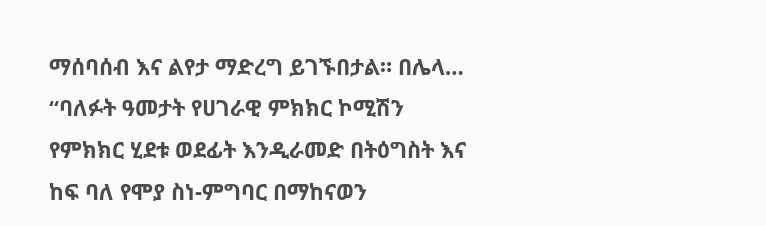ማሰባሰብ እና ልየታ ማድረግ ይገኙበታል። በሌላ…
“ባለፉት ዓመታት የሀገራዊ ምክክር ኮሚሽን የምክክር ሂደቱ ወደፊት እንዲራመድ በትዕግስት እና ከፍ ባለ የሞያ ስነ-ምግባር በማከናወን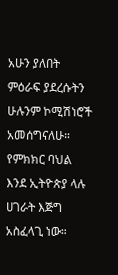አሁን ያለበት ምዕራፍ ያደረሱትን ሁሉንም ኮሚሽነሮች አመሰግናለሁ። የምክክር ባህል እንደ ኢትዮጵያ ላሉ ሀገራት እጅግ አስፈላጊ ነው።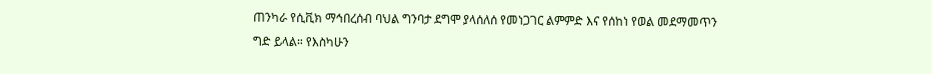ጠንካራ የሲቪክ ማኅበረሰብ ባህል ግንባታ ደግሞ ያላሰለሰ የመነጋገር ልምምድ እና የሰከነ የወል መደማመጥን ግድ ይላል። የእስካሁን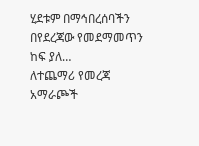ሂደቱም በማኅበረሰባችን በየደረጃው የመደማመጥን ከፍ ያለ…
ለተጨማሪ የመረጃ አማራጮች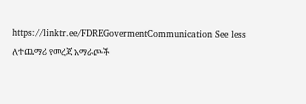https://linktr.ee/FDREGovermentCommunication See less
ለተጨማሪ የመረጃ አማራጮች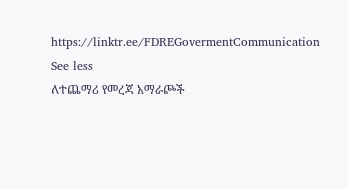https://linktr.ee/FDREGovermentCommunication See less
ለተጨማሪ የመረጃ አማራጮች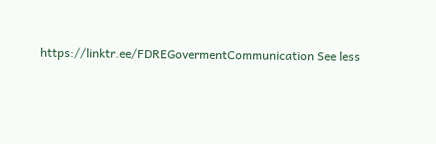https://linktr.ee/FDREGovermentCommunication See less